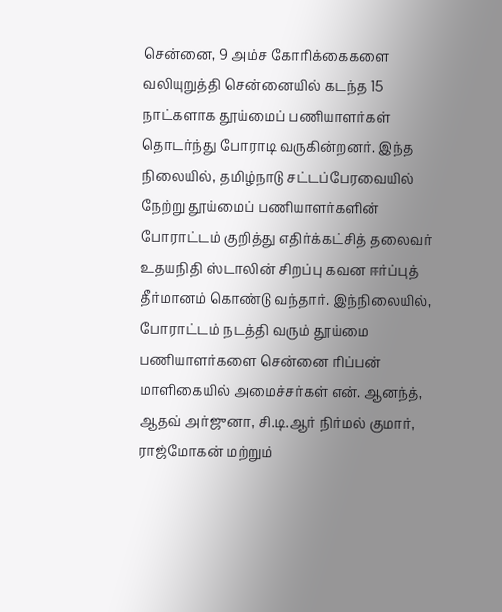சென்னை, 9 அம்ச கோரிக்கைகளை வலியுறுத்தி சென்னையில் கடந்த 15 நாட்களாக தூய்மைப் பணியாளர்கள் தொடர்ந்து போராடி வருகின்றனர். இந்த நிலையில், தமிழ்நாடு சட்டப்பேரவையில் நேற்று தூய்மைப் பணியாளர்களின் போராட்டம் குறித்து எதிர்க்கட்சித் தலைவர் உதயநிதி ஸ்டாலின் சிறப்பு கவன ஈர்ப்புத் தீர்மானம் கொண்டு வந்தார். இந்நிலையில், போராட்டம் நடத்தி வரும் தூய்மை பணியாளர்களை சென்னை ரிப்பன் மாளிகையில் அமைச்சர்கள் என். ஆனந்த், ஆதவ் அர்ஜுனா, சி.டி.ஆர் நிர்மல் குமார், ராஜ்மோகன் மற்றும்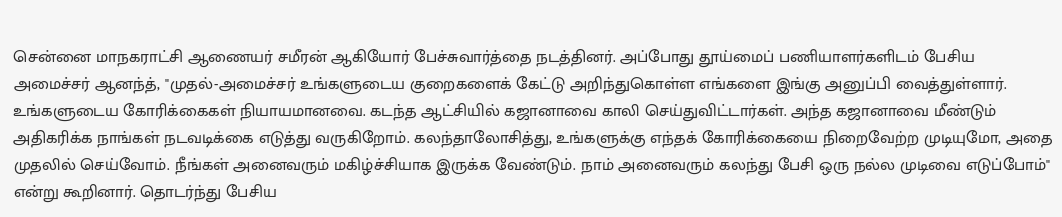சென்னை மாநகராட்சி ஆணையர் சமீரன் ஆகியோர் பேச்சுவார்த்தை நடத்தினர். அப்போது தூய்மைப் பணியாளர்களிடம் பேசிய அமைச்சர் ஆனந்த், "முதல்-அமைச்சர் உங்களுடைய குறைகளைக் கேட்டு அறிந்துகொள்ள எங்களை இங்கு அனுப்பி வைத்துள்ளார். உங்களுடைய கோரிக்கைகள் நியாயமானவை. கடந்த ஆட்சியில் கஜானாவை காலி செய்துவிட்டார்கள். அந்த கஜானாவை மீண்டும் அதிகரிக்க நாங்கள் நடவடிக்கை எடுத்து வருகிறோம். கலந்தாலோசித்து, உங்களுக்கு எந்தக் கோரிக்கையை நிறைவேற்ற முடியுமோ, அதை முதலில் செய்வோம். நீங்கள் அனைவரும் மகிழ்ச்சியாக இருக்க வேண்டும். நாம் அனைவரும் கலந்து பேசி ஒரு நல்ல முடிவை எடுப்போம்" என்று கூறினார். தொடர்ந்து பேசிய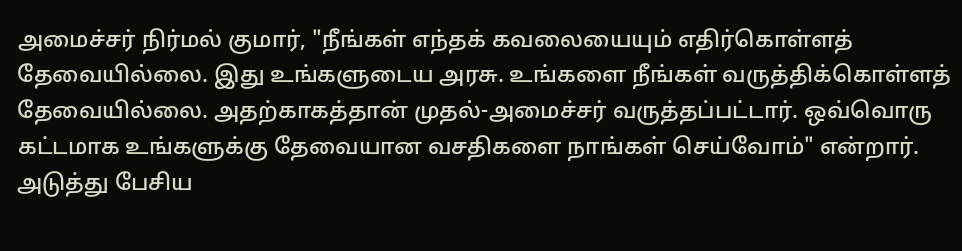அமைச்சர் நிர்மல் குமார், "நீங்கள் எந்தக் கவலையையும் எதிர்கொள்ளத் தேவையில்லை. இது உங்களுடைய அரசு. உங்களை நீங்கள் வருத்திக்கொள்ளத் தேவையில்லை. அதற்காகத்தான் முதல்-அமைச்சர் வருத்தப்பட்டார். ஒவ்வொரு கட்டமாக உங்களுக்கு தேவையான வசதிகளை நாங்கள் செய்வோம்" என்றார். அடுத்து பேசிய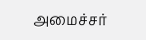அமைச்சர்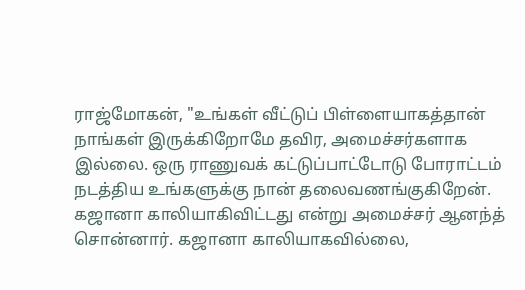ராஜ்மோகன், "உங்கள் வீட்டுப் பிள்ளையாகத்தான் நாங்கள் இருக்கிறோமே தவிர, அமைச்சர்களாக இல்லை. ஒரு ராணுவக் கட்டுப்பாட்டோடு போராட்டம் நடத்திய உங்களுக்கு நான் தலைவணங்குகிறேன். கஜானா காலியாகிவிட்டது என்று அமைச்சர் ஆனந்த் சொன்னார். கஜானா காலியாகவில்லை,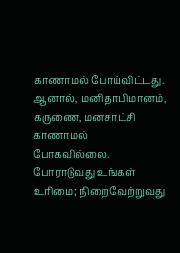காணாமல் போய்விட்டது. ஆனால், மனிதாபிமானம், கருணை, மனசாட்சி காணாமல் போகவில்லை. போராடுவது உங்கள் உரிமை; நிறைவேற்றுவது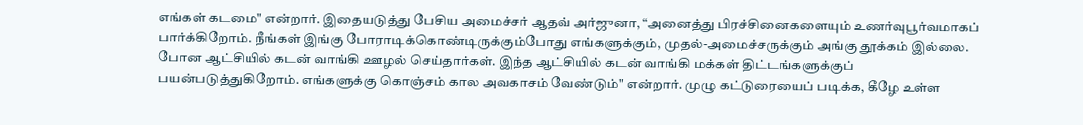எங்கள் கடமை" என்றார். இதையடுத்து பேசிய அமைச்சர் ஆதவ் அர்ஜுனா, “அனைத்து பிரச்சினைகளையும் உணர்வுபூர்வமாகப் பார்க்கிறோம். நீங்கள் இங்கு போராடிக்கொண்டிருக்கும்போது எங்களுக்கும், முதல்-அமைச்சருக்கும் அங்கு தூக்கம் இல்லை. போன ஆட்சியில் கடன் வாங்கி ஊழல் செய்தார்கள். இந்த ஆட்சியில் கடன் வாங்கி மக்கள் திட்டங்களுக்குப் பயன்படுத்துகிறோம். எங்களுக்கு கொஞ்சம் கால அவகாசம் வேண்டும்" என்றார். முழு கட்டுரையைப் படிக்க, கீழே உள்ள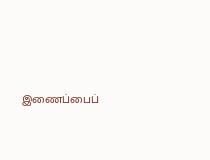இணைப்பைப்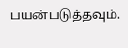பயன்படுத்தவும்.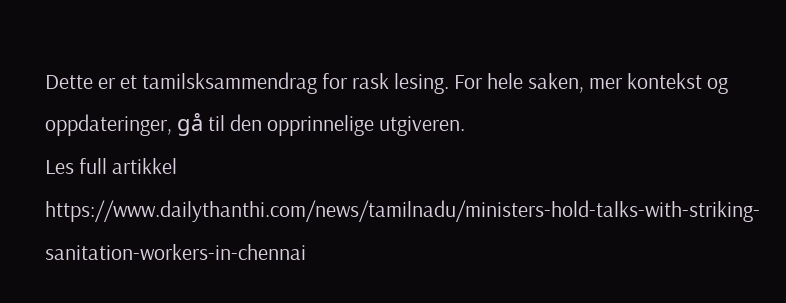Dette er et tamilsksammendrag for rask lesing. For hele saken, mer kontekst og oppdateringer, gå til den opprinnelige utgiveren.
Les full artikkel
https://www.dailythanthi.com/news/tamilnadu/ministers-hold-talks-with-striking-sanitation-workers-in-chennai